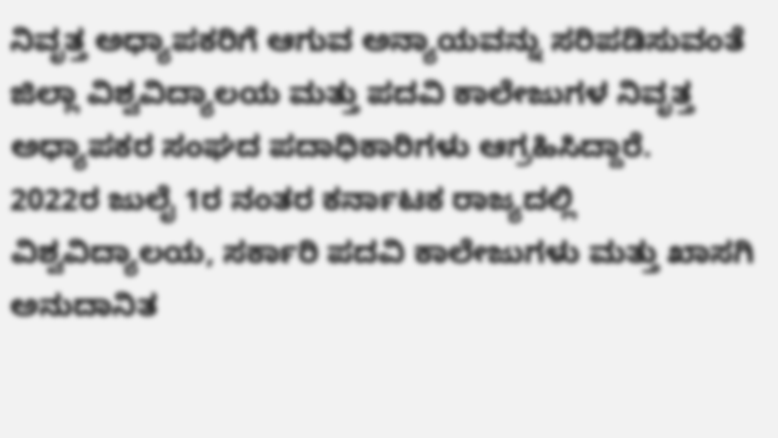ನಿವೃತ್ತ ಅಧ್ಯಾಪಕರಿಗೆ ಆಗುವ ಅನ್ಯಾಯವನ್ನು ಸರಿಪಡಿಸುವಂತೆ ಜಿಲ್ಲಾ ವಿಶ್ವವಿದ್ಯಾಲಯ ಮತ್ತು ಪದವಿ ಕಾಲೇಜುಗಳ ನಿವೃತ್ತ ಅಧ್ಯಾಪಕರ ಸಂಘದ ಪದಾಧಿಕಾರಿಗಳು ಆಗ್ರಹಿಸಿದ್ದಾರೆ.
2022ರ ಜುಲೈ 1ರ ನಂತರ ಕರ್ನಾಟಕ ರಾಜ್ಯದಲ್ಲಿ ವಿಶ್ವವಿದ್ಯಾಲಯ, ಸರ್ಕಾರಿ ಪದವಿ ಕಾಲೇಜುಗಳು ಮತ್ತು ಖಾಸಗಿ ಅನುದಾನಿತ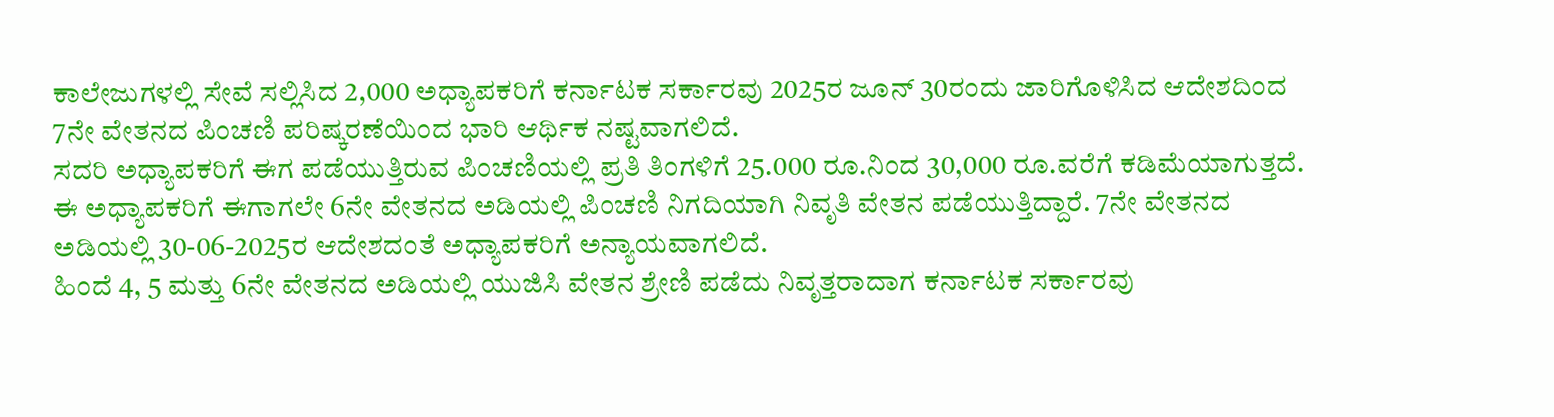ಕಾಲೇಜುಗಳಲ್ಲಿ ಸೇವೆ ಸಲ್ಲಿಸಿದ 2,000 ಅಧ್ಯಾಪಕರಿಗೆ ಕರ್ನಾಟಕ ಸರ್ಕಾರವು 2025ರ ಜೂನ್ 30ರಂದು ಜಾರಿಗೊಳಿಸಿದ ಆದೇಶದಿಂದ 7ನೇ ವೇತನದ ಪಿಂಚಣಿ ಪರಿಷ್ಕರಣೆಯಿಂದ ಭಾರಿ ಆರ್ಥಿಕ ನಷ್ಟವಾಗಲಿದೆ.
ಸದರಿ ಅಧ್ಯಾಪಕರಿಗೆ ಈಗ ಪಡೆಯುತ್ತಿರುವ ಪಿಂಚಣಿಯಲ್ಲಿ ಪ್ರತಿ ತಿಂಗಳಿಗೆ 25.000 ರೂ.ನಿಂದ 30,000 ರೂ.ವರೆಗೆ ಕಡಿಮೆಯಾಗುತ್ತದೆ. ಈ ಅಧ್ಯಾಪಕರಿಗೆ ಈಗಾಗಲೇ 6ನೇ ವೇತನದ ಅಡಿಯಲ್ಲಿ ಪಿಂಚಣಿ ನಿಗದಿಯಾಗಿ ನಿವೃತಿ ವೇತನ ಪಡೆಯುತ್ತಿದ್ದಾರೆ. 7ನೇ ವೇತನದ ಅಡಿಯಲ್ಲಿ 30-06-2025ರ ಆದೇಶದಂತೆ ಅಧ್ಯಾಪಕರಿಗೆ ಅನ್ಯಾಯವಾಗಲಿದೆ.
ಹಿಂದೆ 4, 5 ಮತ್ತು 6ನೇ ವೇತನದ ಅಡಿಯಲ್ಲಿ ಯುಜಿಸಿ ವೇತನ ಶ್ರೇಣಿ ಪಡೆದು ನಿವೃತ್ತರಾದಾಗ ಕರ್ನಾಟಕ ಸರ್ಕಾರವು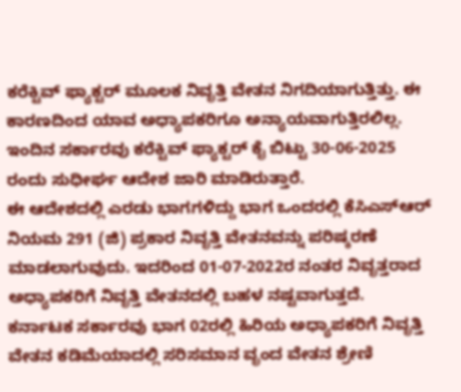ಕರೆಕ್ಟಿವ್ ಫ್ಯಾಕ್ಟರ್ ಮೂಲಕ ನಿವೃತ್ತಿ ವೇತನ ನಿಗದಿಯಾಗುತ್ತಿತ್ತು. ಈ ಕಾರಣದಿಂದ ಯಾವ ಅಧ್ಯಾಪಕರಿಗೂ ಅನ್ಯಾಯವಾಗುತ್ತಿರಲಿಲ್ಲ. ಇಂದಿನ ಸರ್ಕಾರವು ಕರೆಕ್ಟಿವ್ ಫ್ಯಾಕ್ಟರ್ ಕೈ ಬಿಟ್ಟು 30-06-2025 ರಂದು ಸುಧೀರ್ಘ ಆದೇಶ ಜಾರಿ ಮಾಡಿರುತ್ತಾರೆ.
ಈ ಆದೇಶದಲ್ಲಿ ಎರಡು ಭಾಗಗಳಿದ್ದು ಭಾಗ ಒಂದರಲ್ಲಿ ಕೆಸಿಎಸ್ಆರ್ ನಿಯಮ 291 (ಜಿ) ಪ್ರಕಾರ ನಿವೃತ್ತಿ ವೇತನವನ್ನು ಪರಿಷ್ಕರಣೆ ಮಾಡಲಾಗುವುದು. ಇದರಿಂದ 01-07-2022ರ ನಂತರ ನಿವೃತ್ತರಾದ ಅಧ್ಯಾಪಕರಿಗೆ ನಿವೃತ್ತಿ ವೇತನದಲ್ಲಿ ಬಹಳ ನಷ್ಟವಾಗುತ್ತದೆ. ಕರ್ನಾಟಕ ಸರ್ಕಾರವು ಭಾಗ 02ರಲ್ಲಿ ಹಿರಿಯ ಅಧ್ಯಾಪಕರಿಗೆ ನಿವೃತ್ತಿ ವೇತನ ಕಡಿಮೆಯಾದಲ್ಲಿ ಸರಿಸಮಾನ ವೃಂದ ವೇತನ ಶ್ರೇಣಿ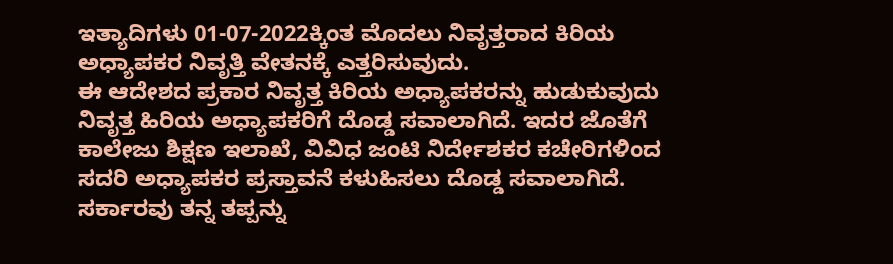ಇತ್ಯಾದಿಗಳು 01-07-2022ಕ್ಕಿಂತ ಮೊದಲು ನಿವೃತ್ತರಾದ ಕಿರಿಯ ಅಧ್ಯಾಪಕರ ನಿವೃತ್ತಿ ವೇತನಕ್ಕೆ ಎತ್ತರಿಸುವುದು.
ಈ ಆದೇಶದ ಪ್ರಕಾರ ನಿವೃತ್ತ ಕಿರಿಯ ಅಧ್ಯಾಪಕರನ್ನು ಹುಡುಕುವುದು ನಿವೃತ್ತ ಹಿರಿಯ ಅಧ್ಯಾಪಕರಿಗೆ ದೊಡ್ಡ ಸವಾಲಾಗಿದೆ. ಇದರ ಜೊತೆಗೆ ಕಾಲೇಜು ಶಿಕ್ಷಣ ಇಲಾಖೆ, ವಿವಿಧ ಜಂಟಿ ನಿರ್ದೇಶಕರ ಕಚೇರಿಗಳಿಂದ ಸದರಿ ಅಧ್ಯಾಪಕರ ಪ್ರಸ್ತಾವನೆ ಕಳುಹಿಸಲು ದೊಡ್ಡ ಸವಾಲಾಗಿದೆ. ಸರ್ಕಾರವು ತನ್ನ ತಪ್ಪನ್ನು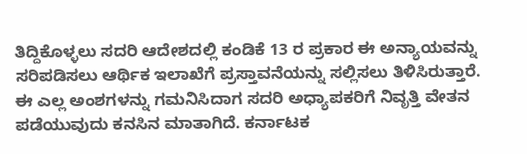ತಿದ್ದಿಕೊಳ್ಳಲು ಸದರಿ ಆದೇಶದಲ್ಲಿ ಕಂಡಿಕೆ 13 ರ ಪ್ರಕಾರ ಈ ಅನ್ಯಾಯವನ್ನು ಸರಿಪಡಿಸಲು ಆರ್ಥಿಕ ಇಲಾಖೆಗೆ ಪ್ರಸ್ತಾವನೆಯನ್ನು ಸಲ್ಲಿಸಲು ತಿಳಿಸಿರುತ್ತಾರೆ.
ಈ ಎಲ್ಲ ಅಂಶಗಳನ್ನು ಗಮನಿಸಿದಾಗ ಸದರಿ ಅಧ್ಯಾಪಕರಿಗೆ ನಿವೃತ್ತಿ ವೇತನ ಪಡೆಯುವುದು ಕನಸಿನ ಮಾತಾಗಿದೆ. ಕರ್ನಾಟಕ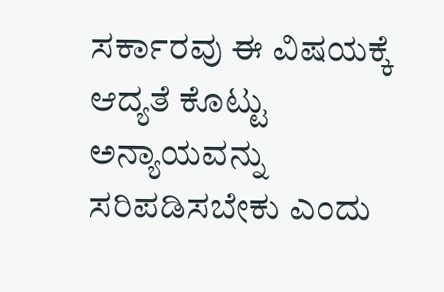ಸರ್ಕಾರವು ಈ ವಿಷಯಕ್ಕೆ ಆದ್ಯತೆ ಕೊಟ್ಟು ಅನ್ಯಾಯವನ್ನು ಸರಿಪಡಿಸಬೇಕು ಎಂದು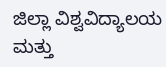ಜಿಲ್ಲಾ ವಿಶ್ವವಿದ್ಯಾಲಯ ಮತ್ತು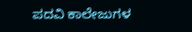ಪದವಿ ಕಾಲೇಜುಗಳ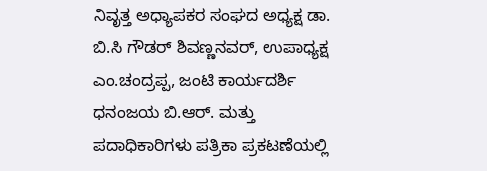ನಿವೃತ್ತ ಅಧ್ಯಾಪಕರ ಸಂಘದ ಅಧ್ಯಕ್ಷ ಡಾ. ಬಿ.ಸಿ ಗೌಡರ್ ಶಿವಣ್ಣನವರ್, ಉಪಾಧ್ಯಕ್ಷ ಎಂ.ಚಂದ್ರಪ್ಪ, ಜಂಟಿ ಕಾರ್ಯದರ್ಶಿ ಧನಂಜಯ ಬಿ.ಆರ್. ಮತ್ತು ಪದಾಧಿಕಾರಿಗಳು ಪತ್ರಿಕಾ ಪ್ರಕಟಣೆಯಲ್ಲಿ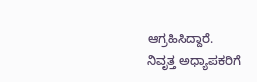ಆಗ್ರಹಿಸಿದ್ದಾರೆ.
ನಿವೃತ್ತ ಅಧ್ಯಾಪಕರಿಗೆ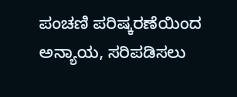ಪಂಚಣಿ ಪರಿಷ್ಕರಣೆಯಿಂದ ಅನ್ಯಾಯ, ಸರಿಪಡಿಸಲು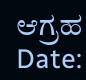ಆಗ್ರಹ
Date: